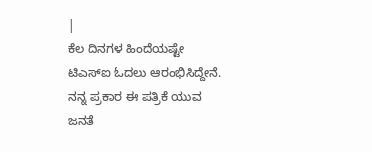|
ಕೆಲ ದಿನಗಳ ಹಿಂದೆಯಷ್ಟೇ ಟಿಎಸ್ಐ ಓದಲು ಆರಂಭಿಸಿದ್ದೇನೆ. ನನ್ನ ಪ್ರಕಾರ ಈ ಪತ್ರಿಕೆ ಯುವ ಜನತೆ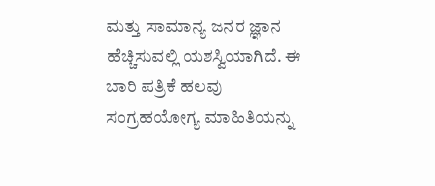ಮತ್ತು ಸಾಮಾನ್ಯ ಜನರ ಜ್ಞಾನ ಹೆಚ್ಚಿಸುವಲ್ಲಿ ಯಶಸ್ವಿಯಾಗಿದೆ. ಈ ಬಾರಿ ಪತ್ರಿಕೆ ಹಲವು ಸಂಗ್ರಹಯೋಗ್ಯ ಮಾಹಿತಿಯನ್ನು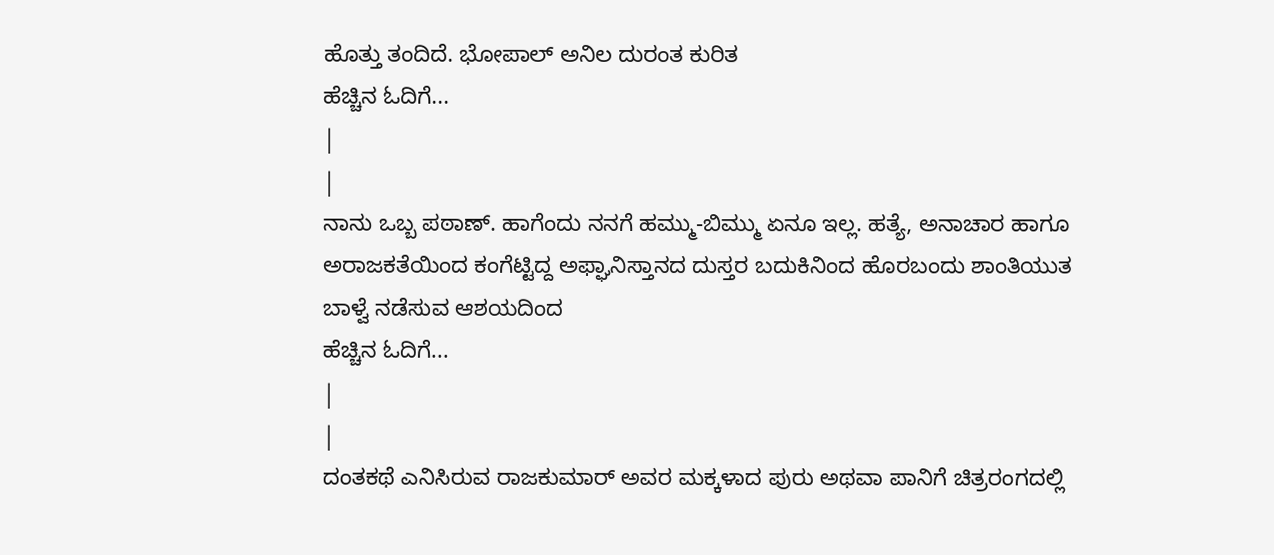ಹೊತ್ತು ತಂದಿದೆ. ಭೋಪಾಲ್ ಅನಿಲ ದುರಂತ ಕುರಿತ
ಹೆಚ್ಚಿನ ಓದಿಗೆ...
|
|
ನಾನು ಒಬ್ಬ ಪಠಾಣ್. ಹಾಗೆಂದು ನನಗೆ ಹಮ್ಮು-ಬಿಮ್ಮು ಏನೂ ಇಲ್ಲ. ಹತ್ಯೆ, ಅನಾಚಾರ ಹಾಗೂ ಅರಾಜಕತೆಯಿಂದ ಕಂಗೆಟ್ಟಿದ್ದ ಅಫ್ಘಾನಿಸ್ತಾನದ ದುಸ್ತರ ಬದುಕಿನಿಂದ ಹೊರಬಂದು ಶಾಂತಿಯುತ ಬಾಳ್ವೆ ನಡೆಸುವ ಆಶಯದಿಂದ
ಹೆಚ್ಚಿನ ಓದಿಗೆ...
|
|
ದಂತಕಥೆ ಎನಿಸಿರುವ ರಾಜಕುಮಾರ್ ಅವರ ಮಕ್ಕಳಾದ ಪುರು ಅಥವಾ ಪಾನಿಗೆ ಚಿತ್ರರಂಗದಲ್ಲಿ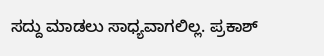ಸದ್ದು ಮಾಡಲು ಸಾಧ್ಯವಾಗಲಿಲ್ಲ. ಪ್ರಕಾಶ್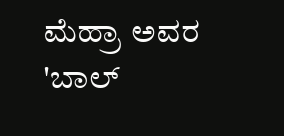ಮೆಹ್ರಾ ಅವರ 'ಬಾಲ್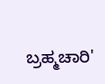ಬ್ರಹ್ಮಚಾರಿ'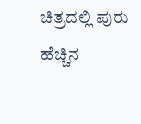ಚಿತ್ರದಲ್ಲಿ ಪುರು
ಹೆಚ್ಚಿನ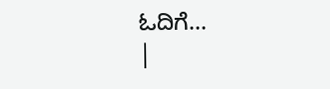ಓದಿಗೆ...
|